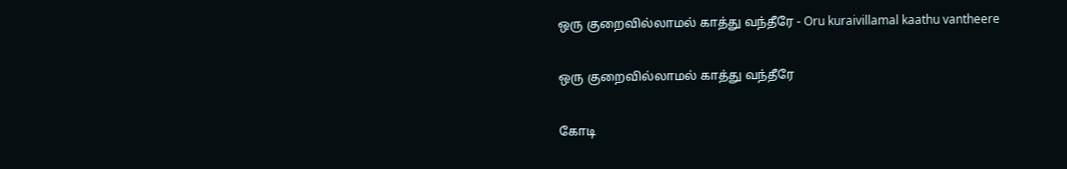ஒரு குறைவில்லாமல் காத்து வந்தீரே - Oru kuraivillamal kaathu vantheere

ஒரு குறைவில்லாமல் காத்து வந்தீரே

கோடி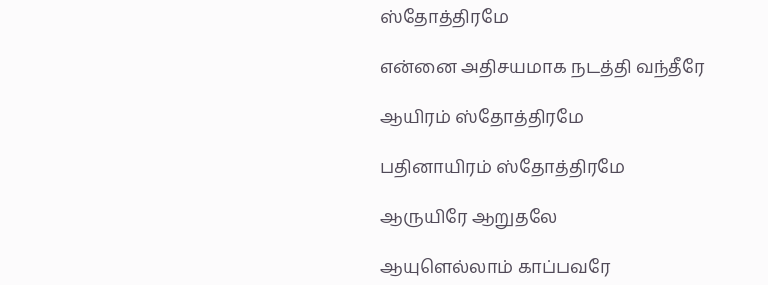ஸ்தோத்திரமே

என்னை அதிசயமாக நடத்தி வந்தீரே

ஆயிரம் ஸ்தோத்திரமே

பதினாயிரம் ஸ்தோத்திரமே

ஆருயிரே ஆறுதலே

ஆயுளெல்லாம் காப்பவரே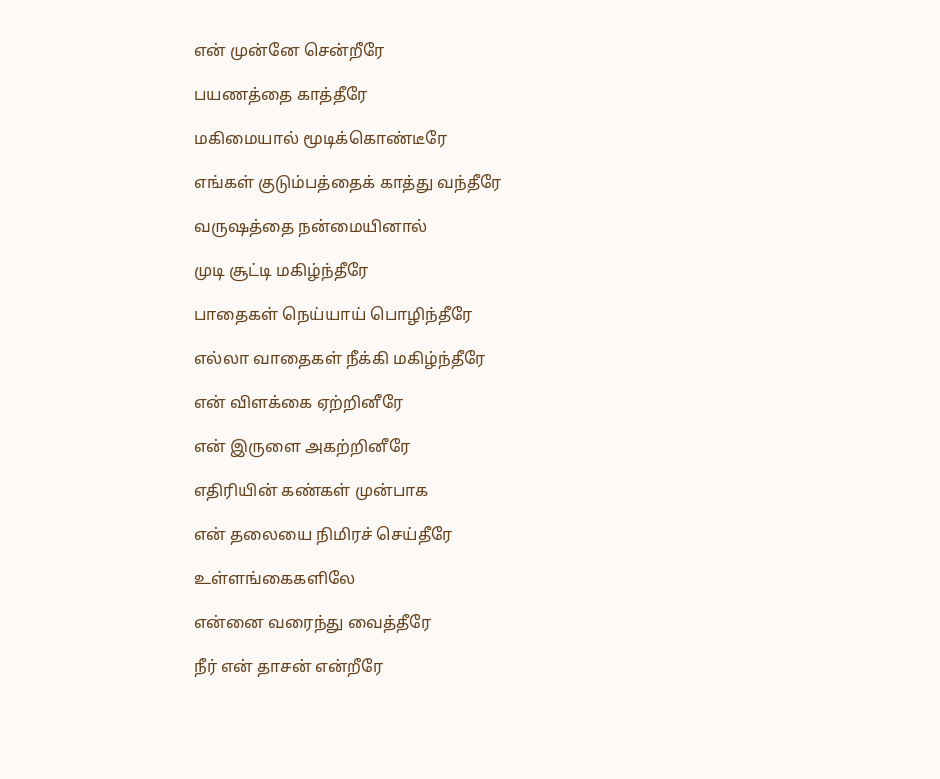என் முன்னே சென்றீரே

பயணத்தை காத்தீரே

மகிமையால் மூடிக்கொண்டீரே

எங்கள் குடும்பத்தைக் காத்து வந்தீரே

வருஷத்தை நன்மையினால்

முடி சூட்டி மகிழ்ந்தீரே

பாதைகள் நெய்யாய் பொழிந்தீரே

எல்லா வாதைகள் நீக்கி மகிழ்ந்தீரே

என் விளக்கை ஏற்றினீரே

என் இருளை அகற்றினீரே

எதிரியின் கண்கள் முன்பாக

என் தலையை நிமிரச் செய்தீரே

உள்ளங்கைகளிலே

என்னை வரைந்து வைத்தீரே

நீர் என் தாசன் என்றீரே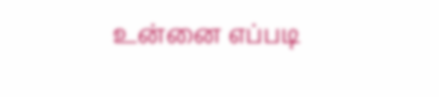உன்னை எப்படி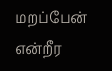மறப்பேன் என்றீர